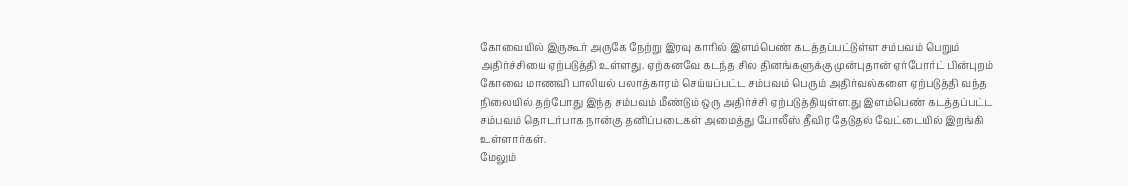கோவையில் இருகூர் அருகே நேற்று இரவு காரில் இளம்பெண் கடத்தப்பட்டுள்ள சம்பவம் பெறும் அதிர்ச்சியை ஏற்படுத்தி உள்ளது. ஏற்கனவே கடந்த சில தினங்களுக்கு முன்புதான் ஏர்போர்ட் பின்புறம் கோவை மாணவி பாலியல் பலாத்காரம் செய்யப்பட்ட சம்பவம் பெரும் அதிர்வல்களை ஏற்படுத்தி வந்த நிலையில் தற்போது இந்த சம்பவம் மீண்டும் ஒரு அதிர்ச்சி ஏற்படுத்தியுள்ள.து இளம்பெண் கடத்தப்பட்ட சம்பவம் தொடர்பாக நான்கு தனிப்படைகள் அமைத்து போலீஸ் தீவிர தேடுதல் வேட்டையில் இறங்கி உள்ளார்கள்.
மேலும்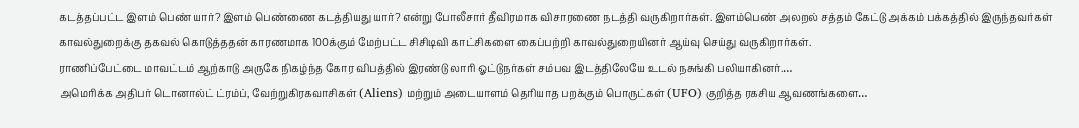கடத்தப்பட்ட இளம் பெண் யார்? இளம் பெண்ணை கடத்தியது யார்? என்று போலீசார் தீவிரமாக விசாரணை நடத்தி வருகிறார்கள். இளம்பெண் அலறல் சத்தம் கேட்டு அக்கம் பக்கத்தில் இருந்தவர்கள் காவல்துறைக்கு தகவல் கொடுத்ததன் காரணமாக 100க்கும் மேற்பட்ட சிசிடிவி காட்சிகளை கைப்பற்றி காவல்துறையினர் ஆய்வு செய்து வருகிறார்கள்.
ராணிப்பேட்டை மாவட்டம் ஆற்காடு அருகே நிகழ்ந்த கோர விபத்தில் இரண்டு லாரி ஓட்டுநர்கள் சம்பவ இடத்திலேயே உடல் நசுங்கி பலியாகினர்.…
அமெரிக்க அதிபர் டொனால்ட் ட்ரம்ப், வேற்றுகிரகவாசிகள் (Aliens) மற்றும் அடையாளம் தெரியாத பறக்கும் பொருட்கள் (UFO) குறித்த ரகசிய ஆவணங்களை…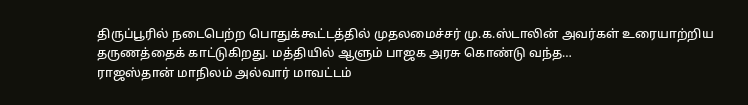திருப்பூரில் நடைபெற்ற பொதுக்கூட்டத்தில் முதலமைச்சர் மு.க.ஸ்டாலின் அவர்கள் உரையாற்றிய தருணத்தைக் காட்டுகிறது. மத்தியில் ஆளும் பாஜக அரசு கொண்டு வந்த…
ராஜஸ்தான் மாநிலம் அல்வார் மாவட்டம்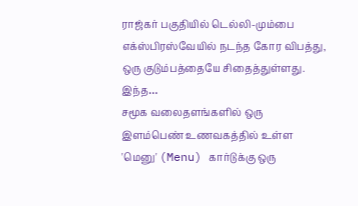ராஜ்கர் பகுதியில் டெல்லி-மும்பை எக்ஸ்பிரஸ்வேயில் நடந்த கோர விபத்து, ஒரு குடும்பத்தையே சிதைத்துள்ளது. இந்த…
சமூக வலைதளங்களில் ஒரு இளம்பெண் உணவகத்தில் உள்ள 'மெனு' (Menu) கார்டுக்கு ஒரு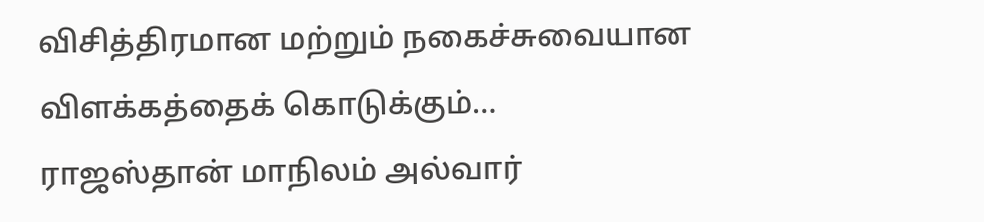விசித்திரமான மற்றும் நகைச்சுவையான விளக்கத்தைக் கொடுக்கும்…
ராஜஸ்தான் மாநிலம் அல்வார்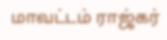மாவட்டம் ராஜ்கர்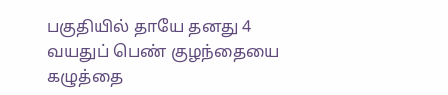பகுதியில் தாயே தனது 4 வயதுப் பெண் குழந்தையை கழுத்தை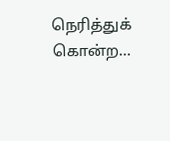நெரித்துக் கொன்ற…